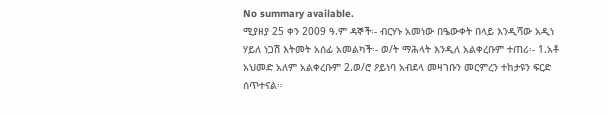No summary available.
ሚያዘያ 25 ቀን 2009 ዓ.ም ዳኞች፡- ብርሃኑ አመነው በዔውቀት በላይ እንዲሻው አዲነ ሃይለ ነጋሽ እትመት አሰፊ አመልካች፡- ወ/ት ማሕላት እንዲለ አልቀረቡም ተጠሪ፡- 1.አቶ አህመድ አለም አልቀረቡም 2.ወ/ሮ ዖይነባ አብደላ መዛገቡን መርምረን ተከታዩን ፍርድ ሰጥተናል።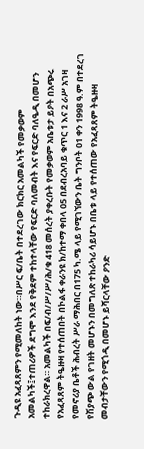ጉዲዩ አፈጻጸምን የሚመለከት ነው።በሥር ፍ/ቤት በተደረገው ክርክር አመልካች የመቃወም አመልካች፤ተጠሪዎች ደግሞ እንደ የቅደም ተከተላቸው የፍርድ ባለመብት እና የፍርድ ባለዔዲ በመሆን ተከራክረዋል። አመልካች በፍ/ብ/ሥ/ሥ/ሕ/ቁ 418 መሰረት ያቀረቡት የመቃወም አቤቱታ ይዖት በአጭሩ የአፈጻጸም ትዔዙዛ የተሰጠበት በኮልፋ ቀራንዩ ክ/ከተማ ቀበላ 05 በደብረአባይ ቁጥር 1 እና 2 ራሥ አገዛ የመኖሪያ ቤቶች ሕብረት ሥራ ማሕበር በ175 ካ.ሜ ላይ የሚገኘውን ቤት ግንቦት 01 ቀን 1998 ዓ.ም በተደረገ የሽያጭ ውል የገዘት መሆኑን በመግለጽ ተከራካሪ ሳይሆኑ በቤቱ ላይ የተሰጠው የአፈጻጸም ትዔዙዛ መብታቸውን የሚጎዲ በመሆኑ ይሻርላቸው ዖንድ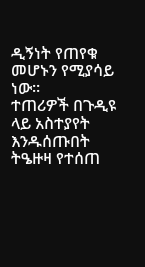ዲኝነት የጠየቁ መሆኑን የሚያሳይ ነው።
ተጠሪዎች በጉዲዩ ላይ አስተያየት እንዱሰጡበት ትዔዙዛ የተሰጠ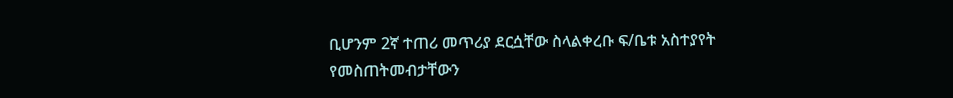ቢሆንም 2ኛ ተጠሪ መጥሪያ ደርሷቸው ስላልቀረቡ ፍ/ቤቱ አስተያየት የመስጠትመብታቸውን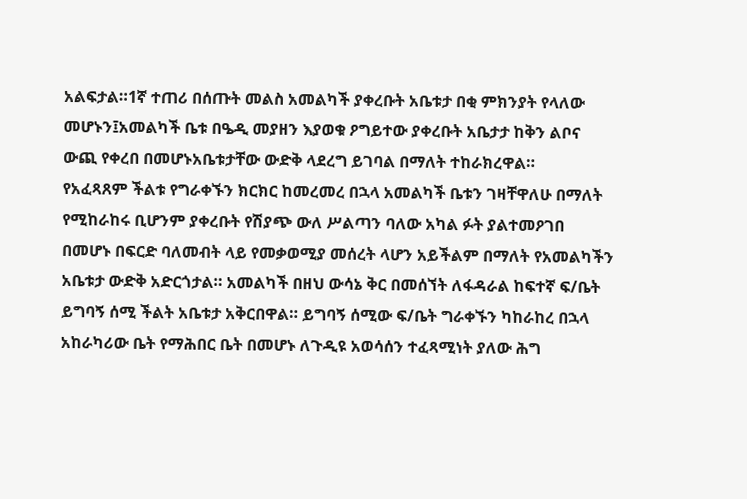አልፍታል።1ኛ ተጠሪ በሰጡት መልስ አመልካች ያቀረቡት አቤቱታ በቂ ምክንያት የላለው መሆኑን፤አመልካች ቤቱ በዔዲ መያዘን እያወቁ ዖግይተው ያቀረቡት አቤታታ ከቅን ልቦና ውጪ የቀረበ በመሆኑአቤቱታቸው ውድቅ ላደረግ ይገባል በማለት ተከራክረዋል።
የአፈጻጸም ችልቱ የግራቀኙን ክርክር ከመረመረ በኋላ አመልካች ቤቱን ገዛቸዋለሁ በማለት የሚከራከሩ ቢሆንም ያቀረቡት የሽያጭ ውለ ሥልጣን ባለው አካል ፉት ያልተመዖገበ በመሆኑ በፍርድ ባለመብት ላይ የመቃወሚያ መሰረት ላሆን አይችልም በማለት የአመልካችን አቤቱታ ውድቅ አድርጎታል። አመልካች በዘህ ውሳኔ ቅር በመሰኘት ለፋዳራል ከፍተኛ ፍ/ቤት ይግባኝ ሰሚ ችልት አቤቱታ አቅርበዋል። ይግባኝ ሰሚው ፍ/ቤት ግራቀኙን ካከራከረ በኋላ አከራካሪው ቤት የማሕበር ቤት በመሆኑ ለጉዲዩ አወሳሰን ተፈጻሚነት ያለው ሕግ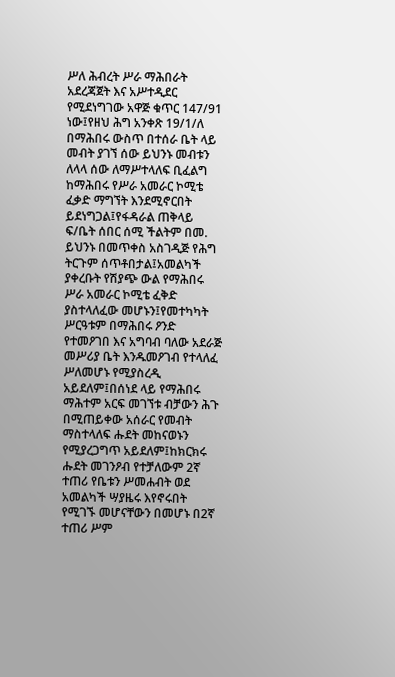ሥለ ሕብረት ሥራ ማሕበራት አደረጃጀት እና አሥተዲደር የሚደነግገው አዋጅ ቁጥር 147/91 ነው፤የዘህ ሕግ አንቀጽ 19/1/ለ በማሕበሩ ውስጥ በተሰራ ቤት ላይ መብት ያገኘ ሰው ይህንኑ መብቱን ለላላ ሰው ለማሥተላለፍ ቢፈልግ ከማሕበሩ የሥራ አመራር ኮሚቴ ፈቃድ ማግኘት እንደሚኖርበት ይደነግጋል፤የፋዳራል ጠቅላይ ፍ/ቤት ሰበር ሰሚ ችልትም በመ. ይህንኑ በመጥቀስ አስገዲጅ የሕግ ትርጉም ሰጥቶበታል፤አመልካች ያቀረቡት የሽያጭ ውል የማሕበሩ ሥራ አመራር ኮሚቴ ፈቅድ ያስተላለፈው መሆኑን፤የመተካካት ሥርዓቱም በማሕበሩ ዖንድ የተመዖገበ እና አግባብ ባለው አደራጅ መሥሪያ ቤት እንዱመዖገብ የተላለፈ ሥለመሆኑ የሚያስረዲ አይደለም፤በሰነደ ላይ የማሕበሩ ማሕተም አርፍ መገኘቱ ብቻውን ሕጉ በሚጠይቀው አሰራር የመብት ማስተላለፍ ሑደት መከናወኑን የሚያረጋግጥ አይደለም፤ከክርክሩ ሑደት መገንዖብ የተቻለውም 2ኛ ተጠሪ የቤቱን ሥመሐብት ወደ አመልካች ሣያዜሩ እየኖሩበት የሚገኙ መሆናቸውን በመሆኑ በ2ኛ ተጠሪ ሥም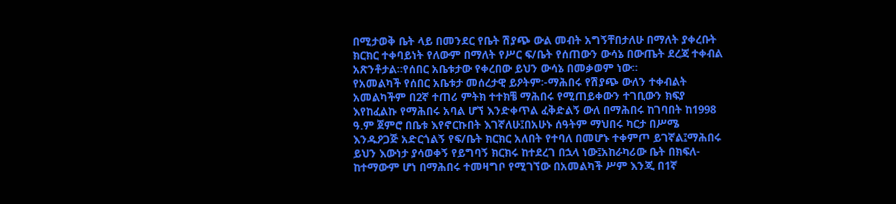በሚታወቅ ቤት ላይ በመንደር የቤት ሽያጭ ውል መብት አግኝቸበታለሁ በማለት ያቀረቡት ክርክር ተቀባይነት የለውም በማለት የሥር ፍ/ቤት የሰጠውን ውሳኔ በውጤት ደረጃ ተቀብል አጽንቶታል።የሰበር አቤቱታው የቀረበው ይህን ውሳኔ በመቃወም ነው።
የአመልካች የሰበር አቤቱታ መሰረታዊ ይዖትም፡-ማሕበሩ የሽያጭ ውለን ተቀብልት አመልካችም በ2ኛ ተጠሪ ምትክ ተተክቼ ማሕበሩ የሚጠይቀውን ተገቢውን ክፍያ እየከፈልኩ የማሕበሩ አባል ሆኘ እንድቀጥል ፈቅድልኝ ውለ በማሕበሩ ከገባበት ከ1998 ዓ.ም ጀምሮ በቤቱ እየኖርኩበት እገኛለሁ፤በአሁኑ ሰዓትም ማህበሩ ካርታ በሥሜ እንዱዖጋጅ አድርጎልኝ የፍ/ቤት ክርክር አለበት የተባለ በመሆኑ ተቀምጦ ይገኛል፤ማሕበሩ ይህን እውነታ ያሳወቀኝ የይግባኝ ክርክሩ ከተደረገ በኋላ ነው፤አከራካሪው ቤት በክፍለ-ከተማውም ሆነ በማሕበሩ ተመዛግቦ የሚገኘው በአመልካች ሥም እንጂ በ1ኛ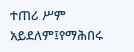ተጠሪ ሥም አይደለም፤የማሕበሩ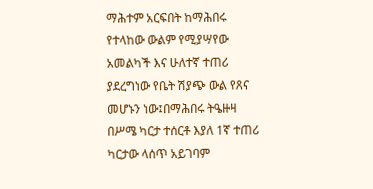ማሕተም አርፍበት ከማሕበሩ የተላከው ውልም የሚያሣየው አመልካች እና ሁለተኛ ተጠሪ ያደረግነው የቤት ሽያጭ ውል የጸና መሆኑን ነው፤በማሕበሩ ትዔዙዛ በሥሜ ካርታ ተሰርቶ እያለ 1ኛ ተጠሪ ካርታው ላሰጥ አይገባም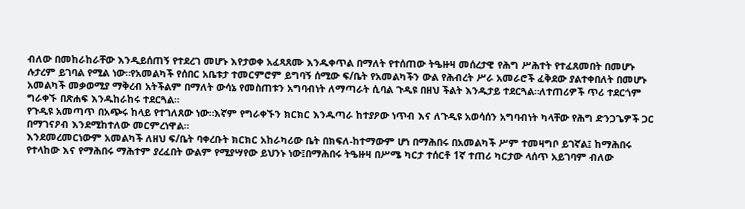ብለው በመከራከራቸው እንዲይሰጠኝ የተደረገ መሆኑ እየታወቀ አፈጻጸሙ እንዱቀጥል በማለት የተሰጠው ትዔዙዛ መሰረታዊ የሕግ ሥሕተት የተፈጸመበት በመሆኑ ሉታረም ይገባል የሚል ነው።የአመልካች የሰበር አቤቱታ ተመርምሮም ይግባኝ ሰሚው ፍ/ቤት የአመልካችን ውል የሕብረት ሥራ አመራሮች ፈቅደው ያልተቀበለት በመሆኑ አመልካች መቃወሚያ ማቅረብ አትችልም በማለት ውሳኔ የመስጠቱን አግባብነት ለማጣራት ሲባል ጉዲዩ በዘህ ችልት እንዱታይ ተደርጓል።ለተጠሪዎች ጥሪ ተደርጎም ግራቀኙ በጽሐፍ እንዱከራከሩ ተደርጓል።
የጉዲዩ አመጣጥ በአጭሩ ከላይ የተገለጸው ነው።እኛም የግራቀኙን ክርክር እንዱጣራ ከተያዖው ነጥብ እና ለጉዲዩ አወሳሰን አግባብነት ካላቸው የሕግ ድንጋጌዎች ጋር በማገናዖብ እንደሚከተለው መርምረነዋል።
እንደመረመርነውም አመልካች ለዘህ ፍ/ቤት ባቀረቡት ክርክር አከራካሪው ቤት በክፍለ-ከተማውም ሆነ በማሕበሩ በአመልካች ሥም ተመዛግቦ ይገኛል፤ ከማሕበሩ የተላከው እና የማሕበሩ ማሕተም ያረፈበት ውልም የሚያሣየው ይህንኑ ነው፤በማሕበሩ ትዔዙዛ በሥሜ ካርታ ተሰርቶ 1ኛ ተጠሪ ካርታው ላሰጥ አይገባም ብለው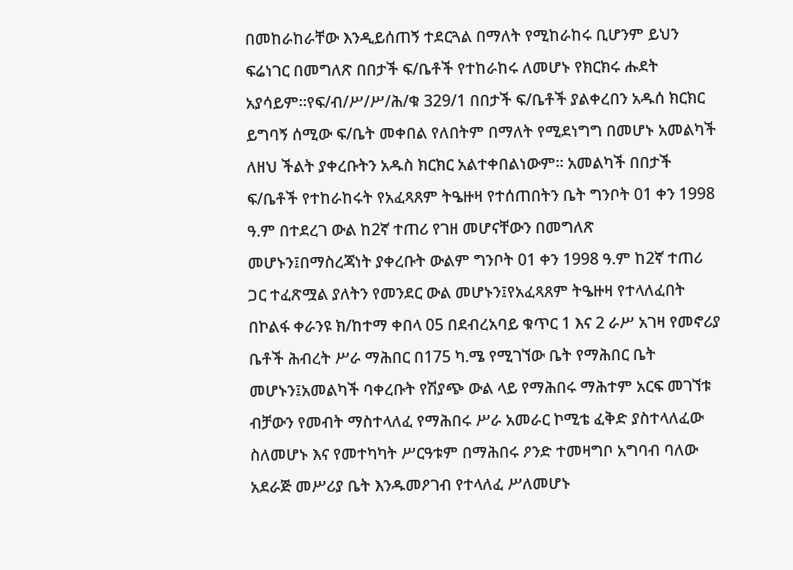በመከራከራቸው እንዲይሰጠኝ ተደርጓል በማለት የሚከራከሩ ቢሆንም ይህን ፍሬነገር በመግለጽ በበታች ፍ/ቤቶች የተከራከሩ ለመሆኑ የክርክሩ ሑደት አያሳይም።የፍ/ብ/ሥ/ሥ/ሕ/ቁ 329/1 በበታች ፍ/ቤቶች ያልቀረበን አዱሰ ክርክር ይግባኝ ሰሚው ፍ/ቤት መቀበል የለበትም በማለት የሚደነግግ በመሆኑ አመልካች ለዘህ ችልት ያቀረቡትን አዱስ ክርክር አልተቀበልነውም። አመልካች በበታች ፍ/ቤቶች የተከራከሩት የአፈጻጸም ትዔዙዛ የተሰጠበትን ቤት ግንቦት 01 ቀን 1998 ዓ.ም በተደረገ ውል ከ2ኛ ተጠሪ የገዘ መሆናቸውን በመግለጽ መሆኑን፤በማስረጃነት ያቀረቡት ውልም ግንቦት 01 ቀን 1998 ዓ.ም ከ2ኛ ተጠሪ ጋር ተፈጽሟል ያለትን የመንደር ውል መሆኑን፤የአፈጻጸም ትዔዙዛ የተላለፈበት በኮልፋ ቀራንዩ ክ/ከተማ ቀበላ 05 በደብረአባይ ቁጥር 1 እና 2 ራሥ አገዛ የመኖሪያ ቤቶች ሕብረት ሥራ ማሕበር በ175 ካ.ሜ የሚገኘው ቤት የማሕበር ቤት መሆኑን፤አመልካች ባቀረቡት የሽያጭ ውል ላይ የማሕበሩ ማሕተም አርፍ መገኘቱ ብቻውን የመብት ማስተላለፈ የማሕበሩ ሥራ አመራር ኮሚቴ ፈቅድ ያስተላለፈው ስለመሆኑ እና የመተካካት ሥርዓቱም በማሕበሩ ዖንድ ተመዛግቦ አግባብ ባለው አደራጅ መሥሪያ ቤት እንዱመዖገብ የተላለፈ ሥለመሆኑ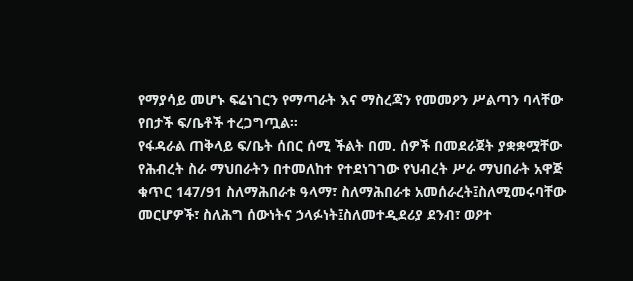የማያሳይ መሆኑ ፍሬነገርን የማጣራት እና ማስረጃን የመመዖን ሥልጣን ባላቸው የበታች ፍ/ቤቶች ተረጋግጧል።
የፋዳራል ጠቅላይ ፍ/ቤት ሰበር ሰሚ ችልት በመ. ሰዎች በመደራጀት ያቋቋሟቸው የሕብረት ስራ ማህበራትን በተመለከተ የተደነገገው የህብረት ሥራ ማህበራት አዋጅ ቁጥር 147/91 ስለማሕበራቱ ዓላማ፣ ስለማሕበራቱ አመሰራረት፤ስለሚመሩባቸው መርሆዎች፣ ስለሕግ ሰውነትና ኃላፉነት፤ስለመተዲደሪያ ደንብ፣ ወዖተ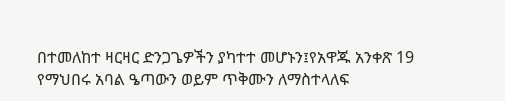በተመለከተ ዛርዛር ድንጋጌዎችን ያካተተ መሆኑን፤የአዋጁ አንቀጽ 19 የማህበሩ አባል ዔጣውን ወይም ጥቅሙን ለማስተላለፍ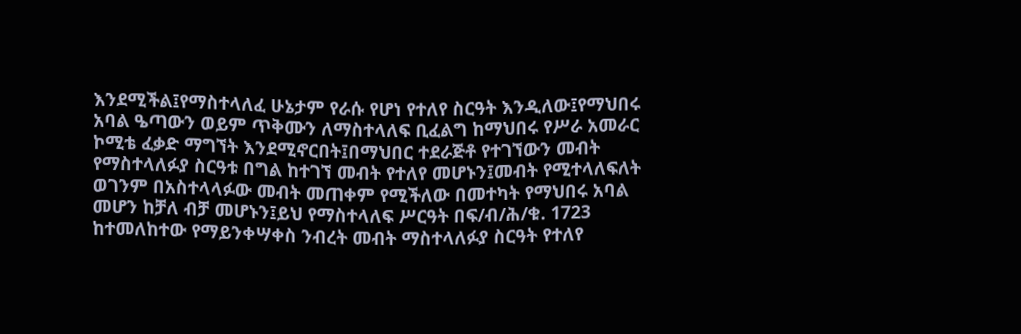እንደሚችል፤የማስተላለፈ ሁኔታም የራሱ የሆነ የተለየ ስርዓት እንዲለው፤የማህበሩ አባል ዔጣውን ወይም ጥቅሙን ለማስተላለፍ ቢፈልግ ከማህበሩ የሥራ አመራር ኮሚቴ ፈቃድ ማግኘት እንደሚኖርበት፤በማህበር ተደራጅቶ የተገኘውን መብት የማስተላለፉያ ስርዓቱ በግል ከተገኘ መብት የተለየ መሆኑን፤መብት የሚተላለፍለት ወገንም በአስተላላፉው መብት መጠቀም የሚችለው በመተካት የማህበሩ አባል መሆን ከቻለ ብቻ መሆኑን፤ይህ የማስተላለፍ ሥርዓት በፍ/ብ/ሕ/ቁ. 1723 ከተመለከተው የማይንቀሣቀስ ንብረት መብት ማስተላለፉያ ስርዓት የተለየ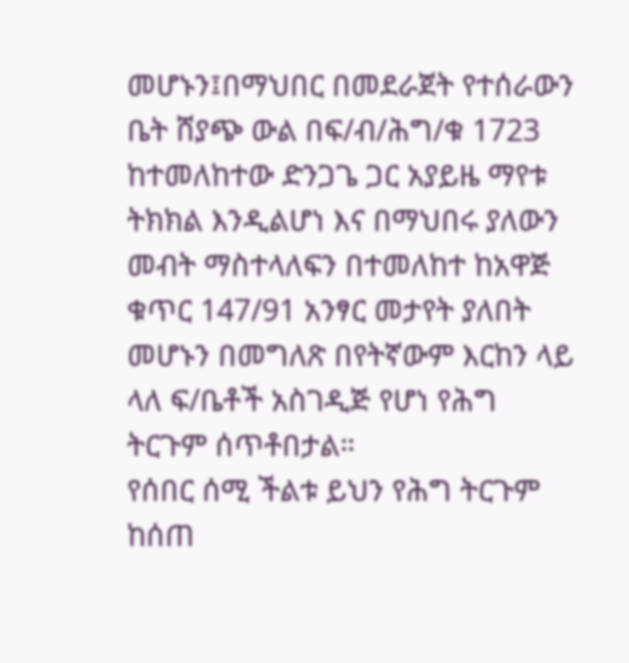መሆኑን፤በማህበር በመደራጀት የተሰራውን ቤት ሸያጭ ውል በፍ/ብ/ሕግ/ቁ 1723 ከተመለከተው ድንጋጌ ጋር አያይዜ ማየቱ ትክክል እንዲልሆነ እና በማህበሩ ያለውን መብት ማስተላለፍን በተመለከተ ከአዋጅ ቁጥር 147/91 አንፃር መታየት ያለበት መሆኑን በመግለጽ በየትኛውም እርከን ላይ ላለ ፍ/ቤቶች አስገዲጅ የሆነ የሕግ ትርጉም ሰጥቶበታል።
የሰበር ሰሚ ችልቱ ይህን የሕግ ትርጉም ከሰጠ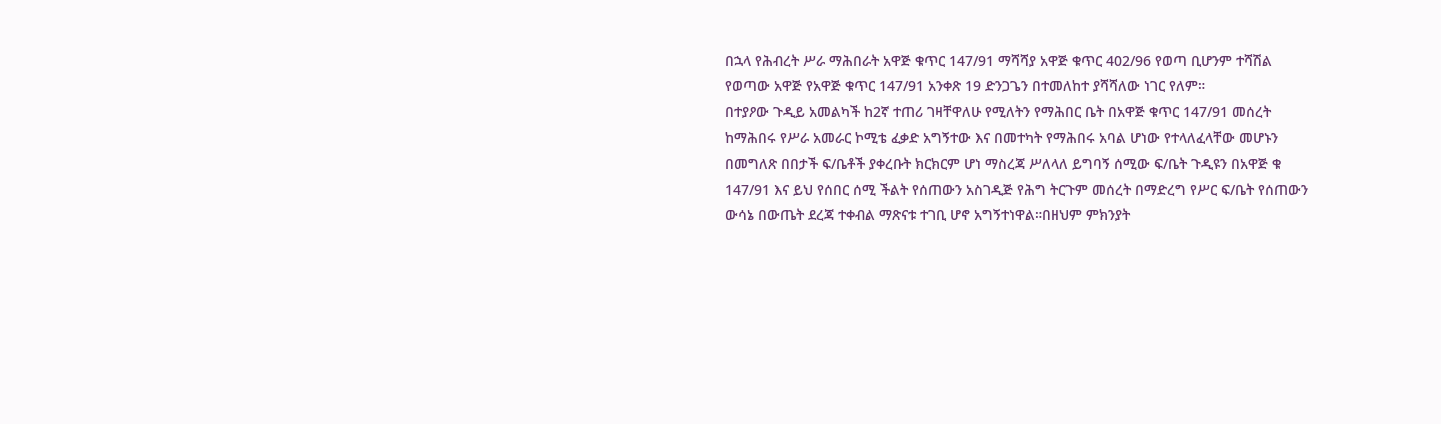በኋላ የሕብረት ሥራ ማሕበራት አዋጅ ቁጥር 147/91 ማሻሻያ አዋጅ ቁጥር 402/96 የወጣ ቢሆንም ተሻሽል የወጣው አዋጅ የአዋጅ ቁጥር 147/91 አንቀጽ 19 ድንጋጌን በተመለከተ ያሻሻለው ነገር የለም።
በተያዖው ጉዲይ አመልካች ከ2ኛ ተጠሪ ገዛቸዋለሁ የሚለትን የማሕበር ቤት በአዋጅ ቁጥር 147/91 መሰረት ከማሕበሩ የሥራ አመራር ኮሚቴ ፈቃድ አግኝተው እና በመተካት የማሕበሩ አባል ሆነው የተላለፈላቸው መሆኑን በመግለጽ በበታች ፍ/ቤቶች ያቀረቡት ክርክርም ሆነ ማስረጃ ሥለላለ ይግባኝ ሰሚው ፍ/ቤት ጉዲዩን በአዋጅ ቁ 147/91 እና ይህ የሰበር ሰሚ ችልት የሰጠውን አስገዲጅ የሕግ ትርጉም መሰረት በማድረግ የሥር ፍ/ቤት የሰጠውን ውሳኔ በውጤት ደረጃ ተቀብል ማጽናቱ ተገቢ ሆኖ አግኝተነዋል።በዘህም ምክንያት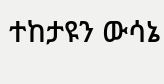ተከታዩን ውሳኔ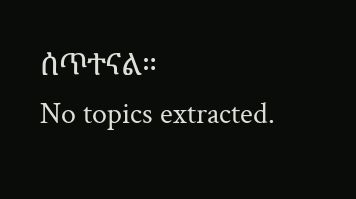ሰጥተናል።
No topics extracted.